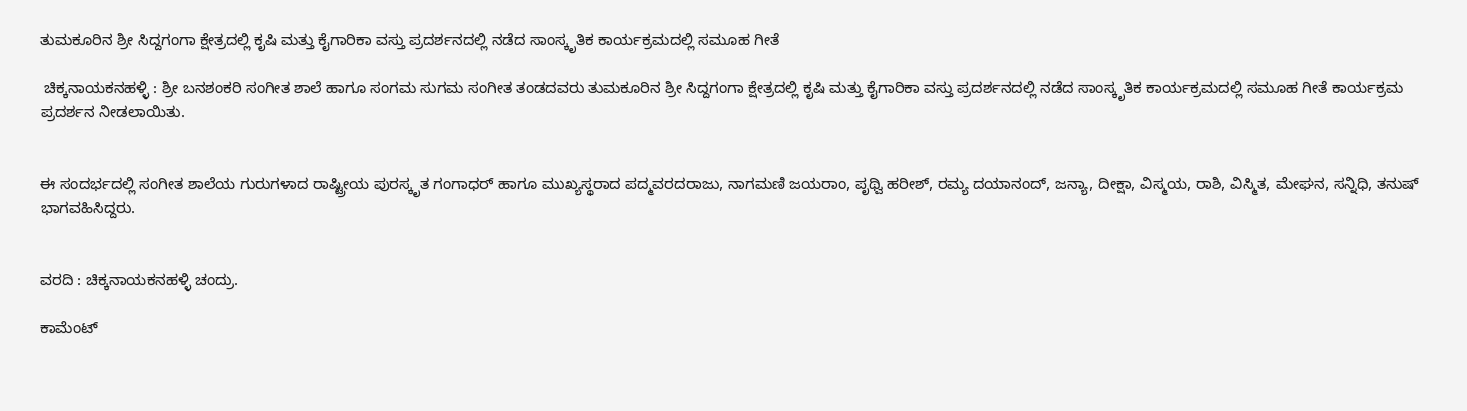ತುಮಕೂರಿನ ಶ್ರೀ ಸಿದ್ದಗಂಗಾ ಕ್ಷೇತ್ರದಲ್ಲಿ ಕೃಷಿ ಮತ್ತು ಕೈಗಾರಿಕಾ ವಸ್ತು ಪ್ರದರ್ಶನದಲ್ಲಿ ನಡೆದ ಸಾಂಸ್ಕೃತಿಕ ಕಾರ್ಯಕ್ರಮದಲ್ಲಿ ಸಮೂಹ ಗೀತೆ

 ಚಿಕ್ಕನಾಯಕನಹಳ್ಳಿ : ಶ್ರೀ ಬನಶಂಕರಿ ಸಂಗೀತ ಶಾಲೆ ಹಾಗೂ ಸಂಗಮ ಸುಗಮ ಸಂಗೀತ ತಂಡದವರು ತುಮಕೂರಿನ ಶ್ರೀ ಸಿದ್ದಗಂಗಾ ಕ್ಷೇತ್ರದಲ್ಲಿ ಕೃಷಿ ಮತ್ತು ಕೈಗಾರಿಕಾ ವಸ್ತು ಪ್ರದರ್ಶನದಲ್ಲಿ ನಡೆದ ಸಾಂಸ್ಕೃತಿಕ ಕಾರ್ಯಕ್ರಮದಲ್ಲಿ ಸಮೂಹ ಗೀತೆ ಕಾರ್ಯಕ್ರಮ ಪ್ರದರ್ಶನ ನೀಡಲಾಯಿತು.


ಈ ಸಂದರ್ಭದಲ್ಲಿ ಸಂಗೀತ ಶಾಲೆಯ ಗುರುಗಳಾದ ರಾಷ್ಟ್ರೀಯ ಪುರಸ್ಕೃತ ಗಂಗಾಧರ್ ಹಾಗೂ ಮುಖ್ಯಸ್ಥರಾದ ಪದ್ಮವರದರಾಜು, ನಾಗಮಣಿ ಜಯರಾಂ, ಪೃಥ್ವಿ ಹರೀಶ್, ರಮ್ಯ ದಯಾನಂದ್, ಜನ್ಯಾ, ದೀಕ್ಷಾ, ವಿಸ್ಮಯ, ರಾಶಿ, ವಿಸ್ಮಿತ, ಮೇಘನ, ಸನ್ನಿಧಿ, ತನುಷ್ ಭಾಗವಹಿಸಿದ್ದರು.


ವರದಿ : ಚಿಕ್ಕನಾಯಕನಹಳ್ಳಿ ಚಂದ್ರು.

ಕಾಮೆಂಟ್‌‌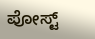ಪೋಸ್ಟ್‌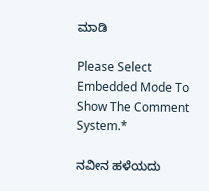ಮಾಡಿ

Please Select Embedded Mode To Show The Comment System.*

ನವೀನ ಹಳೆಯದು